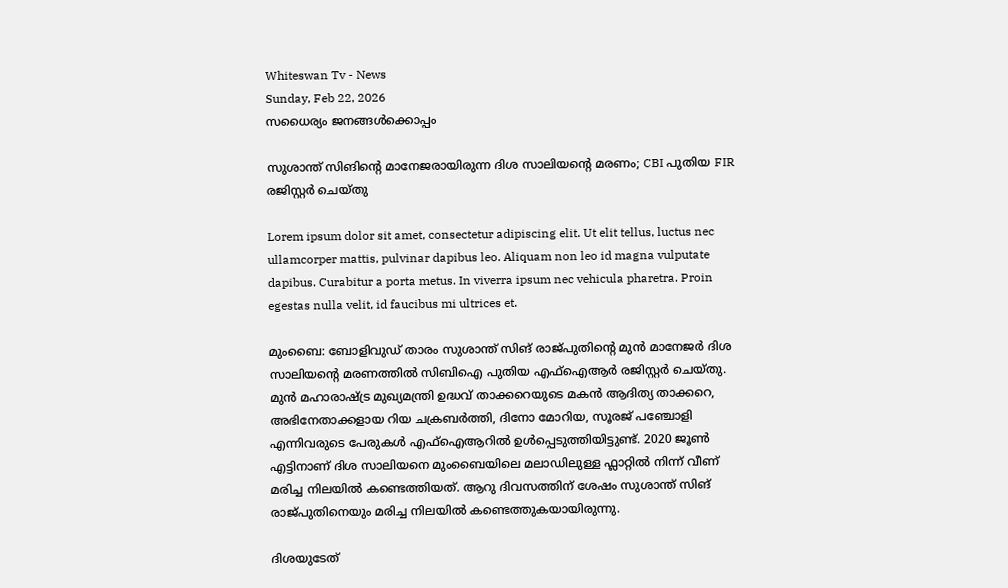Whiteswan Tv - News
Sunday, Feb 22, 2026
സധൈര്യം ജനങ്ങൾക്കൊപ്പം

സുശാന്ത് സിങിന്‍റെ മാനേജരായിരുന്ന ദിശ സാലിയന്‍റെ മരണം; CBI പുതിയ FIR രജിസ്റ്റർ ചെയ്തു

Lorem ipsum dolor sit amet, consectetur adipiscing elit. Ut elit tellus, luctus nec ullamcorper mattis, pulvinar dapibus leo. Aliquam non leo id magna vulputate dapibus. Curabitur a porta metus. In viverra ipsum nec vehicula pharetra. Proin egestas nulla velit, id faucibus mi ultrices et.

മുംബൈ: ബോളിവുഡ് താരം സുശാന്ത് സിങ് രാജ്പുതിന്റെ മുൻ മാനേജർ ദിശ സാലിയന്റെ മരണത്തിൽ സിബിഐ പുതിയ എഫ്ഐആർ രജിസ്റ്റർ ചെയ്തു. മുൻ മഹാരാഷ്ട്ര മുഖ്യമന്ത്രി ഉദ്ധവ് താക്കറെയുടെ മകൻ ആദിത്യ താക്കറെ, അഭിനേതാക്കളായ റിയ ചക്രബർത്തി, ദിനോ മോറിയ, സൂരജ് പഞ്ചോളി എന്നിവരുടെ പേരുകൾ എഫ്ഐആറിൽ ഉൾപ്പെടുത്തിയിട്ടുണ്ട്. 2020 ജൂൺ എട്ടിനാണ് ദിശ സാലിയനെ മുംബൈയിലെ മലാഡിലുള്ള ഫ്ലാറ്റിൽ നിന്ന് വീണ് മരിച്ച നിലയിൽ കണ്ടെത്തിയത്. ആറു ദിവസത്തിന് ശേഷം സുശാന്ത് സിങ് രാജ്പുതിനെയും മരിച്ച നിലയിൽ കണ്ടെത്തുകയായിരുന്നു.

ദിശയുടേത്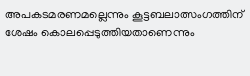അപകടമരണമല്ലെന്നും കൂട്ടബലാത്സംഗത്തിന് ശേഷം കൊലപ്പെടുത്തിയതാണെന്നും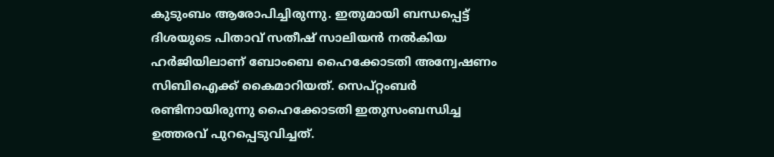കുടുംബം ആരോപിച്ചിരുന്നു. ഇതുമായി ബന്ധപ്പെട്ട് ദിശയുടെ പിതാവ് സതീഷ് സാലിയൻ നൽകിയ ഹർജിയിലാണ് ബോംബെ ഹൈക്കോടതി അന്വേഷണം സിബിഐക്ക് കൈമാറിയത്. സെപ്റ്റംബർ രണ്ടിനായിരുന്നു ഹൈക്കോടതി ഇതുസംബന്ധിച്ച ഉത്തരവ് പുറപ്പെടുവിച്ചത്.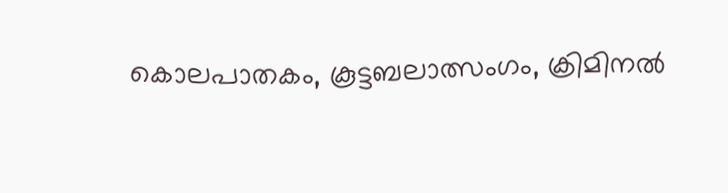കൊലപാതകം, കൂട്ടബലാത്സംഗം, ക്രിമിനൽ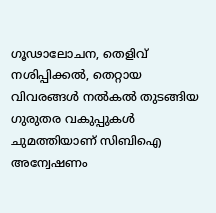ഗൂഢാലോചന, തെളിവ് നശിപ്പിക്കൽ, തെറ്റായ വിവരങ്ങൾ നൽകൽ തുടങ്ങിയ ഗുരുതര വകുപ്പുകൾ ചുമത്തിയാണ് സിബിഐ അന്വേഷണം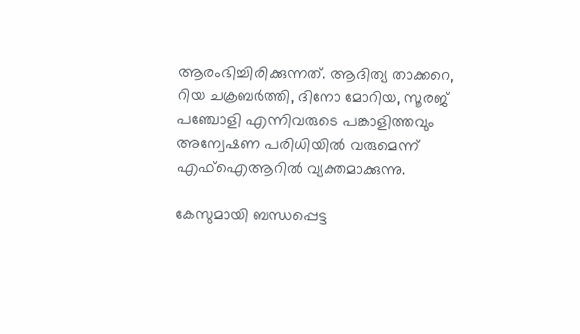ആരംഭിച്ചിരിക്കുന്നത്. ആദിത്യ താക്കറെ, റിയ ചക്രബർത്തി, ദിനോ മോറിയ, സൂരജ് പഞ്ചോളി എന്നിവരുടെ പങ്കാളിത്തവും അന്വേഷണ പരിധിയിൽ വരുമെന്ന് എഫ്ഐആറിൽ വ്യക്തമാക്കുന്നു.

കേസുമായി ബന്ധപ്പെട്ട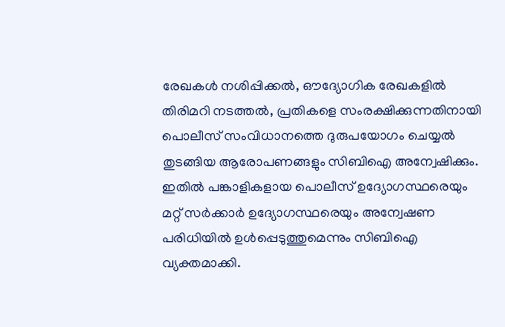രേഖകൾ നശിപ്പിക്കൽ, ഔദ്യോഗിക രേഖകളിൽ തിരിമറി നടത്തൽ, പ്രതികളെ സംരക്ഷിക്കുന്നതിനായി പൊലീസ് സംവിധാനത്തെ ദുരുപയോഗം ചെയ്യൽ തുടങ്ങിയ ആരോപണങ്ങളും സിബിഐ അന്വേഷിക്കും. ഇതിൽ പങ്കാളികളായ പൊലീസ് ഉദ്യോഗസ്ഥരെയും മറ്റ് സർക്കാർ ഉദ്യോഗസ്ഥരെയും അന്വേഷണ പരിധിയിൽ ഉൾപ്പെടുത്തുമെന്നും സിബിഐ വ്യക്തമാക്കി.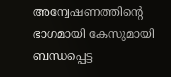അന്വേഷണത്തിന്റെ ഭാഗമായി കേസുമായി ബന്ധപ്പെട്ട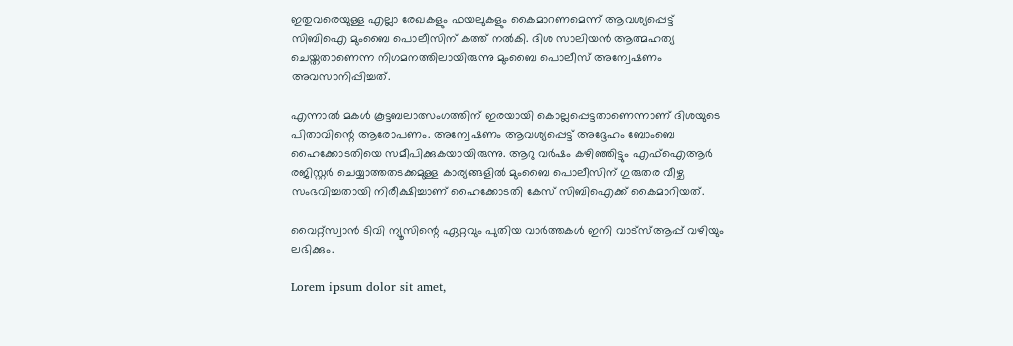ഇതുവരെയുള്ള എല്ലാ രേഖകളും ഫയലുകളും കൈമാറണമെന്ന് ആവശ്യപ്പെട്ട് സിബിഐ മുംബൈ പൊലീസിന് കത്ത് നൽകി. ദിശ സാലിയൻ ആത്മഹത്യ ചെയ്തതാണെന്ന നിഗമനത്തിലായിരുന്നു മുംബൈ പൊലീസ് അന്വേഷണം അവസാനിപ്പിച്ചത്.

എന്നാൽ മകൾ കൂട്ടബലാത്സംഗത്തിന് ഇരയായി കൊല്ലപ്പെട്ടതാണെന്നാണ് ദിശയുടെ പിതാവിന്റെ ആരോപണം. അന്വേഷണം ആവശ്യപ്പെട്ട് അദ്ദേഹം ബോംബെ ഹൈക്കോടതിയെ സമീപിക്കുകയായിരുന്നു. ആറു വർഷം കഴിഞ്ഞിട്ടും എഫ്ഐആർ രജിസ്റ്റർ ചെയ്യാത്തതടക്കമുള്ള കാര്യങ്ങളിൽ മുംബൈ പൊലീസിന് ഗുരുതര വീഴ്ച സംഭവിച്ചതായി നിരീക്ഷിച്ചാണ് ഹൈക്കോടതി കേസ് സിബിഐക്ക് കൈമാറിയത്.

വൈറ്റ്സ്വാൻ ടിവി ന്യൂസിന്റെ ഏറ്റവും പുതിയ വാർത്തകൾ ഇനി വാട്സ്ആപ്പ് വഴിയും ലഭിക്കും.

Lorem ipsum dolor sit amet,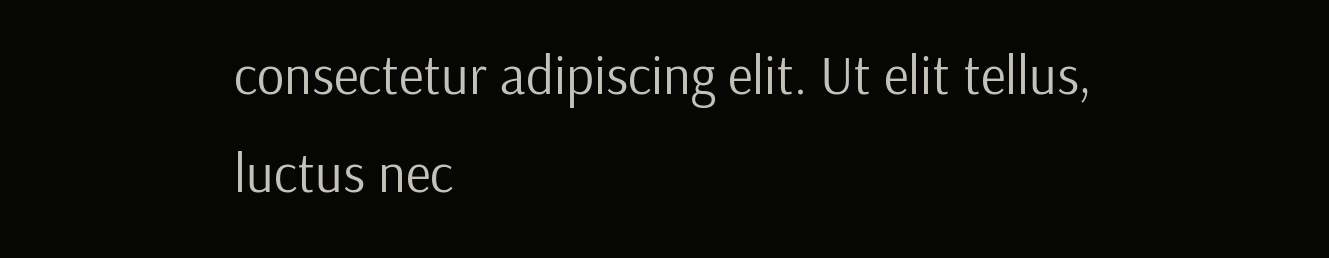consectetur adipiscing elit. Ut elit tellus, luctus nec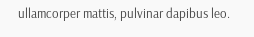ullamcorper mattis, pulvinar dapibus leo.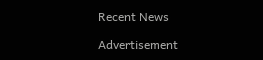Recent News

Advertisement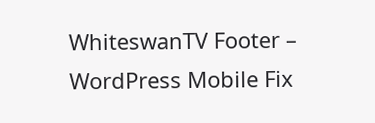WhiteswanTV Footer – WordPress Mobile Fix